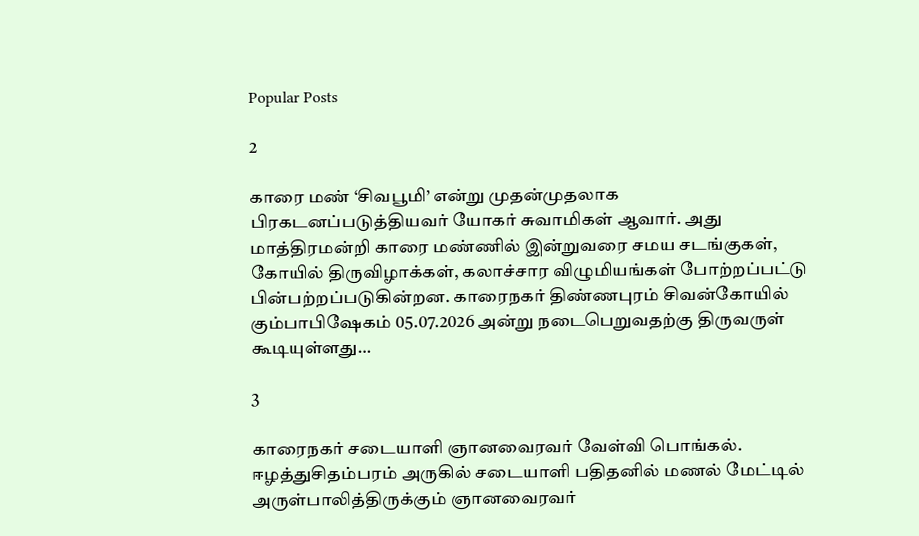Popular Posts

2

காரை மண் ‘சிவபூமி’ என்று முதன்முதலாக பிரகடனப்படுத்தியவர் யோகர் சுவாமிகள் ஆவார். அது மாத்திரமன்றி காரை மண்ணில் இன்றுவரை சமய சடங்குகள், கோயில் திருவிழாக்கள், கலாச்சார விழுமியங்கள் போற்றப்பட்டு பின்பற்றப்படுகின்றன. காரைநகர் திண்ணபுரம் சிவன்கோயில் கும்பாபிஷேகம் 05.07.2026 அன்று நடைபெறுவதற்கு திருவருள் கூடியுள்ளது…

3

காரைநகர் சடையாளி ஞானவைரவர் வேள்வி பொங்கல். ஈழத்துசிதம்பரம் அருகில் சடையாளி பதிதனில் மணல் மேட்டில் அருள்பாலித்திருக்கும் ஞானவைரவர்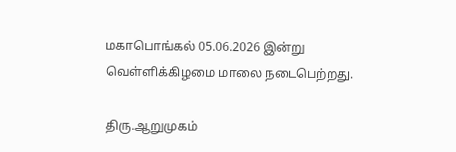மகாபொங்கல் 05.06.2026 இன்று வெள்ளிக்கிழமை மாலை நடைபெற்றது.

திரு.ஆறுமுகம்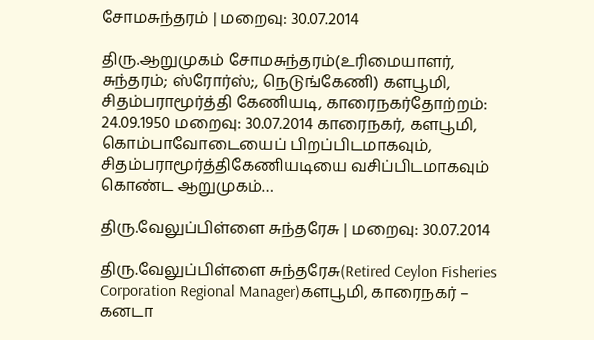சோமசுந்தரம் | மறைவு: 30.07.2014

திரு.ஆறுமுகம் சோமசுந்தரம்(உரிமையாளர், சுந்தரம்; ஸ்ரோர்ஸ்;, நெடுங்கேணி) களபூமி, சிதம்பராமூர்த்தி கேணியடி, காரைநகர்தோற்றம்: 24.09.1950 மறைவு: 30.07.2014 காரைநகர், களபூமி, கொம்பாவோடையைப் பிறப்பிடமாகவும், சிதம்பராமூர்த்திகேணியடியை வசிப்பிடமாகவும் கொண்ட ஆறுமுகம்…

திரு.வேலுப்பிள்ளை சுந்தரேசு | மறைவு: 30.07.2014

திரு.வேலுப்பிள்ளை சுந்தரேசு(Retired Ceylon Fisheries Corporation Regional Manager)களபூமி, காரைநகர் – கனடா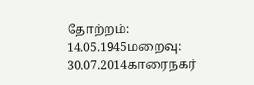தோற்றம்: 14.05.1945மறைவு: 30.07.2014காரைநகர்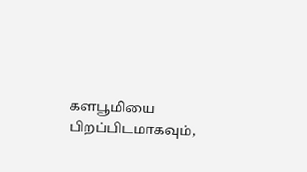களபூமியை பிறப்பிடமாகவும்,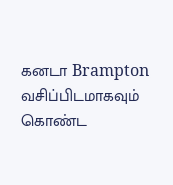கனடா Brampton  வசிப்பிடமாகவும் கொண்ட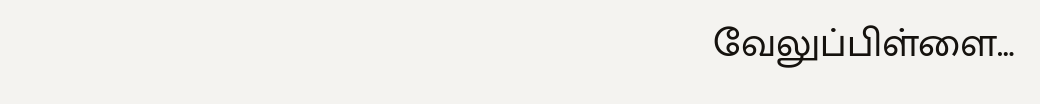வேலுப்பிள்ளை…